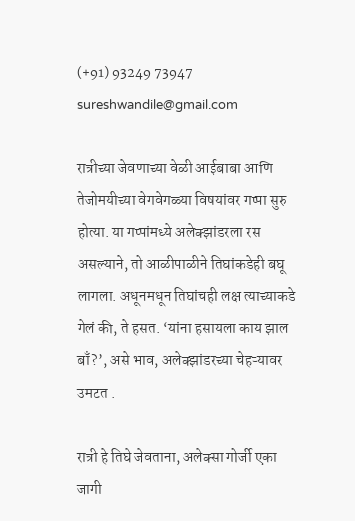(+91) 93249 73947 sureshwandile@gmail.com

रात्रीच्या जेवणाच्या वेळी आईबाबा आणि तेजोमयीच्या वेगवेगळ्या विषयांवर गप्पा सुरु होत्या. या गप्पांमध्ये अलेक्झांडरला रस असल्याने, तो आळीपाळीने तिघांकडेही बघू लागला. अधूनमधून तिघांचही लक्ष त्याच्याकडे गेलं की, ते हसत. ‘यांना हसायला काय झाल बाँ?’, असे भाव, अलेक्झांडरच्या चेहऱ्यावर उमटत .

रात्री हे तिघे जेवताना, अलेक्सा गोर्जी एका जागी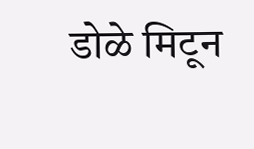डोळे मिटून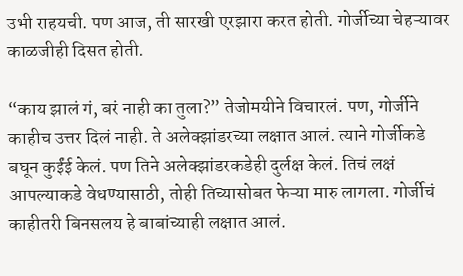उभी राहयची. पण आज, ती सारखी एरझारा करत होती. गोर्जीच्या चेहऱ्यावर काळजीही दिसत होती.

“काय झालं गं, बरं नाही का तुला?” तेजोमयीने विचारलं. पण, गोर्जीने काहीच उत्तर दिलं नाही. ते अलेक्झांडरच्या लक्षात आलं. त्याने गोर्जीकडे बघून कुईंई केलं. पण तिने अलेक्झांडरकडेही दुर्लक्ष केलं. तिचं लक्षं आपल्याकडे वेधण्यासाठी, तोही तिच्यासोबत फेऱ्या मारु लागला. गोर्जीचं काहीतरी बिनसलय हे बाबांच्याही लक्षात आलं.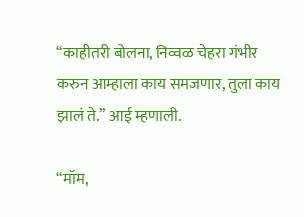“काहीतरी बोलना, निव्वळ चेहरा गंभीर करुन आम्हाला काय समजणार, तुला काय झालं ते.” आई म्हणाली.

“मॉम,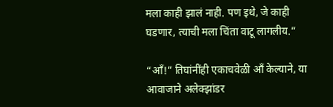मला काही झालं नाही. पण इथे, जे काही घडणार, त्याची मला चिंता वाटू लागलीय.”

“ऑं!” तिघांनींही एकाचवेळी आँ केल्याने, या आवाजाने अलेक्झांडर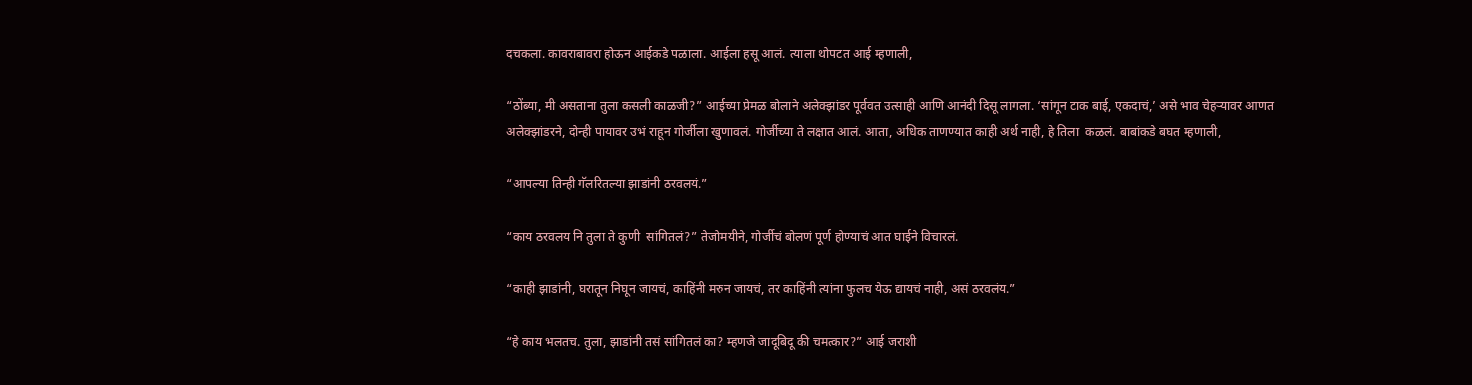दचकला. कावराबावरा होऊन आईकडे पळाला. आईला हसू आलं. त्याला थोपटत आई म्हणाली,

“ठोंब्या, मी असताना तुला कसली काळजी?” आईच्या प्रेमळ बोलाने अलेक्झांडर पूर्ववत उत्साही आणि आनंदी दिसू लागला. ‘सांगून टाक बाई, एकदाचं,’ असे भाव चेहऱ्यावर आणत अलेक्झांडरने, दोन्ही पायावर उभं राहून गोर्जीला खुणावलं. गोर्जीच्या ते लक्षात आलं. आता, अधिक ताणण्यात काही अर्थ नाही, हे तिला  कळलं. बाबांकडे बघत म्हणाली,

“आपल्या तिन्ही गॅलरितल्या झाडांनी ठरवलयं.”

“काय ठरवलय नि तुला ते कुणी  सांगितलं?” तेजोमयीने, गोर्जीचं बोलणं पूर्ण होण्याचं आत घाईने विचारलं.

“काही झाडांनी, घरातून निघून जायचं, काहिंनी मरुन जायचं, तर काहिंनी त्‍यांना फुलच येऊ द्यायचं नाही, असं ठरवलंय.”

“हे काय भलतच. तुला, झाडांनी तसं सांगितलं का? म्हणजे जादूबिदू की चमत्कार?” आई जराशी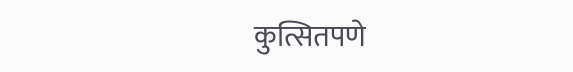कुत्सितपणे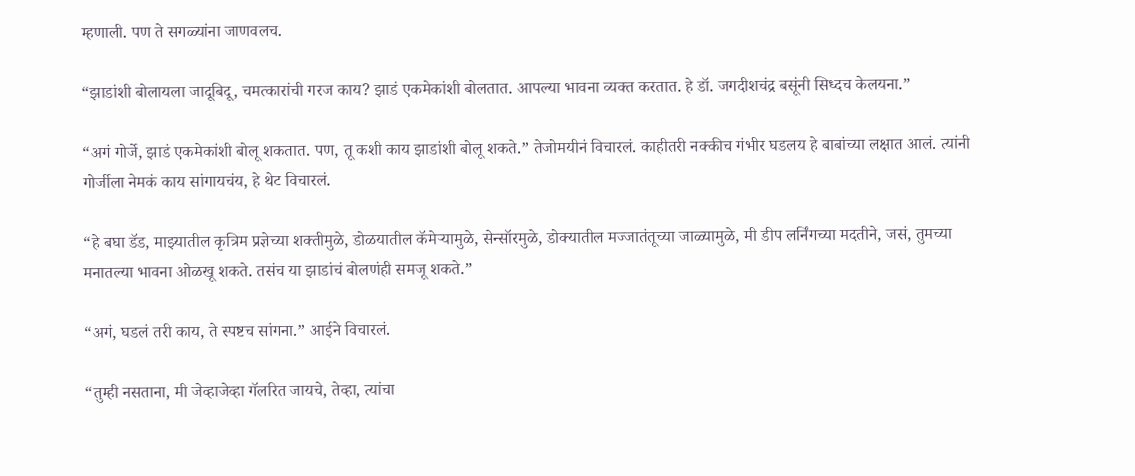म्हणाली. पण ते सगळ्यांना जाणवलच.

“झाडांशी बोलायला जादूबिदू, चमत्कारांची गरज काय? झाडं एकमेकांशी बोलतात. आपल्या भावना व्यक्त करतात. हे डॉ. जगदीशचंद्र बसूंनी सिध्दच केलयना.”

“अगं गोर्जे, झाडं एकमेकांशी बोलू शकतात. पण, तू कशी काय झाडांशी बोलू शकते.” तेजोमयीनं विचारलं. काहीतरी नक्कीच गंभीर घडलय हे बाबांच्या लक्षात आलं. त्यांनी गोर्जीला नेमकं काय सांगायचंय, हे थेट विचारलं.

“हे बघा डॅड, माझ्यातील कृत्रिम प्रज्ञेच्या शक्तीमुळे, डोळयातील कॅमेऱ्यामुळे, सेन्सॉरमुळे, डोक्यातील मज्जातंतूच्या जाळ्यामुळे, मी डीप लर्निंगच्या मदतीने, जसं, तुमच्या मनातल्या भावना ओळखू शकते. तसंच या झाडांचं बोलणंही समजू शकते.”

“अगं, घडलं तरी काय, ते स्पष्टच सांगना.” आईने विचारलं.

“तुम्ही नसताना, मी जेव्हाजेव्हा गॅलरित जायचे, तेव्हा, त्यांचा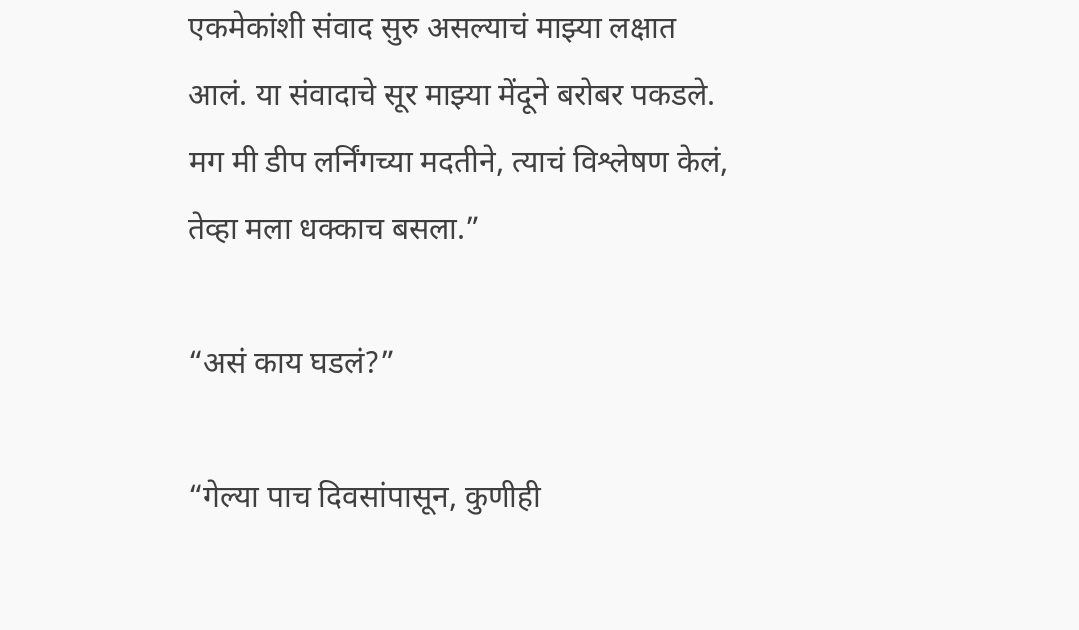एकमेकांशी संवाद सुरु असल्याचं माझ्या लक्षात आलं. या संवादाचे सूर माझ्या मेंदूने बरोबर पकडले. मग मी डीप लर्निंगच्या मदतीने, त्याचं विश्लेषण केलं, तेव्हा मला धक्काच बसला.”

“असं काय घडलं?”

“गेल्या पाच दिवसांपासून, कुणीही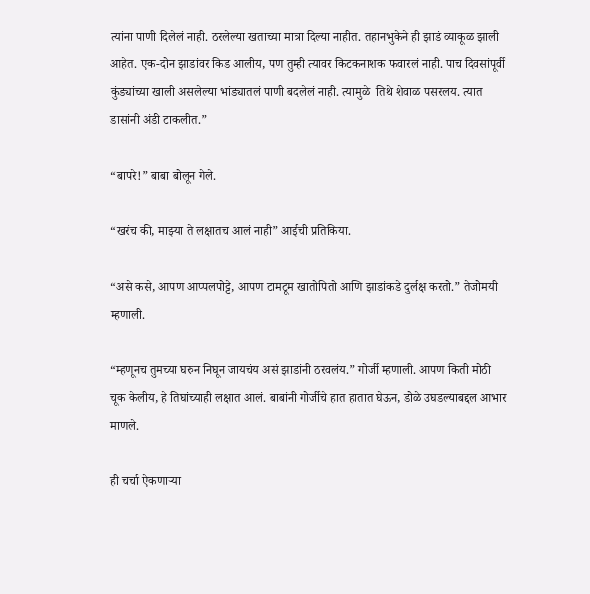त्यांना पाणी दिलेलं नाही. ठरलेल्या खताच्या मात्रा दिल्या नाहीत. तहानभुकेने ही झाडं व्याकूळ झाली आहेत. एक-दोन झाडांवर किड आलीय, पण तुम्ही त्यावर किटकनाशक फवारलं नाही. पाच दिवसांपूर्वी कुंड्यांच्या खाली असलेल्या भांड्यातलं पाणी बदलेलं नाही. त्यामुळे  तिथे शेवाळ पसरलय. त्यात डासांनी अंडी टाकलीत.”

“बापरे!” बाबा बोलून गेले.

“खरंच की, माझ्या ते लक्षातच आलं नाही” आईची प्रतिकिया.

“असे कसे, आपण आप्पलपोट्टे, आपण टामटूम खातोपितो आणि झाडांकडे दुर्लक्ष करतो.” तेजोमयी म्हणाली.

“म्‍हणूनच तुमच्या घरुन निघून जायचंय असं झाडांनी ठरवलंय.” गोर्जी म्हणाली. आपण किती मोठी चूक केलीय, हे तिघांच्याही लक्षात आलं. बाबांनी गोर्जीचे हात हातात घेऊन, डोळे उघडल्याबद्दल आभार माणले.

ही चर्चा ऐकणाऱ्या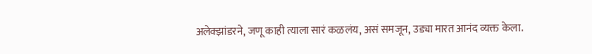अलेक्झांडरने, जणू काही त्याला सारं कळलंय, असं समजून, उड्या मारत आनंद व्यक्त केला.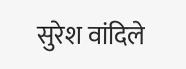सुरेश वांदिले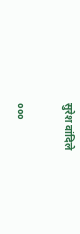सुरेश वांदिले

०००